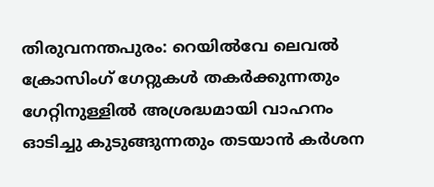തിരുവനന്തപുരം: റെയിൽവേ ലെവൽ ക്രോസിംഗ് ഗേറ്റുകൾ തകർക്കുന്നതും ഗേറ്റിനുള്ളിൽ അശ്രദ്ധമായി വാഹനം ഓടിച്ചു കുടുങ്ങുന്നതും തടയാൻ കർശന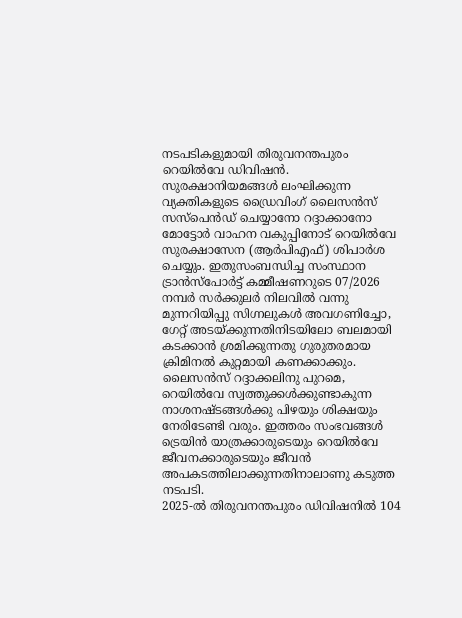നടപടികളുമായി തിരുവനന്തപുരം റെയിൽവേ ഡിവിഷൻ.
സുരക്ഷാനിയമങ്ങൾ ലംഘിക്കുന്ന വ്യക്തികളുടെ ഡ്രൈവിംഗ് ലൈസൻസ് സസ്പെൻഡ് ചെയ്യാനോ റദ്ദാക്കാനോ മോട്ടോർ വാഹന വകുപ്പിനോട് റെയിൽവേ സുരക്ഷാസേന (ആർപിഎഫ്) ശിപാർശ ചെയ്യും. ഇതുസംബന്ധിച്ച സംസ്ഥാന ട്രാൻസ്പോർട്ട് കമ്മീഷണറുടെ 07/2026 നമ്പർ സർക്കുലർ നിലവിൽ വന്നു
മുന്നറിയിപ്പു സിഗ്നലുകൾ അവഗണിച്ചോ, ഗേറ്റ് അടയ്ക്കുന്നതിനിടയിലോ ബലമായി കടക്കാൻ ശ്രമിക്കുന്നതു ഗുരുതരമായ ക്രിമിനൽ കുറ്റമായി കണക്കാക്കും. ലൈസൻസ് റദ്ദാക്കലിനു പുറമെ, റെയിൽവേ സ്വത്തുക്കൾക്കുണ്ടാകുന്ന നാശനഷ്ടങ്ങൾക്കു പിഴയും ശിക്ഷയും നേരിടേണ്ടി വരും. ഇത്തരം സംഭവങ്ങൾ ട്രെയിൻ യാത്രക്കാരുടെയും റെയിൽവേ ജീവനക്കാരുടെയും ജീവൻ അപകടത്തിലാക്കുന്നതിനാലാണു കടുത്ത നടപടി.
2025-ൽ തിരുവനന്തപുരം ഡിവിഷനിൽ 104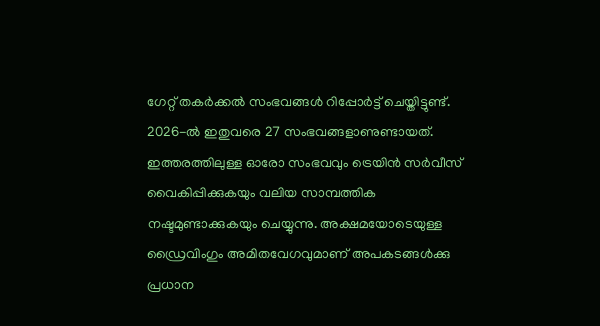ഗേറ്റ് തകർക്കൽ സംഭവങ്ങൾ റിപ്പോർട്ട് ചെയ്തിട്ടുണ്ട്. 2026-ൽ ഇതുവരെ 27 സംഭവങ്ങളാണുണ്ടായത്. ഇത്തരത്തിലുള്ള ഓരോ സംഭവവും ട്രെയിൻ സർവീസ് വൈകിപ്പിക്കുകയും വലിയ സാമ്പത്തിക നഷ്ടമുണ്ടാക്കുകയും ചെയ്യുന്നു. അക്ഷമയോടെയുള്ള ഡ്രൈവിംഗും അമിതവേഗവുമാണ് അപകടങ്ങൾക്കു പ്രധാന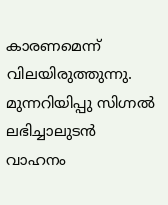കാരണമെന്ന് വിലയിരുത്തുന്നു.
മുന്നറിയിപ്പു സിഗ്നൽ ലഭിച്ചാലുടൻ വാഹനം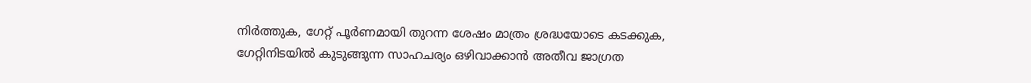നിർത്തുക, ഗേറ്റ് പൂർണമായി തുറന്ന ശേഷം മാത്രം ശ്രദ്ധയോടെ കടക്കുക, ഗേറ്റിനിടയിൽ കുടുങ്ങുന്ന സാഹചര്യം ഒഴിവാക്കാൻ അതീവ ജാഗ്രത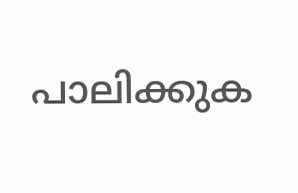പാലിക്കുക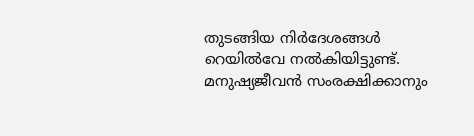തുടങ്ങിയ നിർദേശങ്ങൾ റെയിൽവേ നൽകിയിട്ടുണ്ട്. മനുഷ്യജീവൻ സംരക്ഷിക്കാനും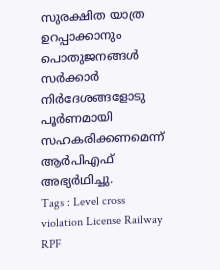സുരക്ഷിത യാത്ര ഉറപ്പാക്കാനും പൊതുജനങ്ങൾ സർക്കാർ നിർദേശങ്ങളോടു പൂർണമായി സഹകരിക്കണമെന്ന് ആർപിഎഫ് അഭ്യർഥിച്ചു.
Tags : Level cross violation License Railway RPF